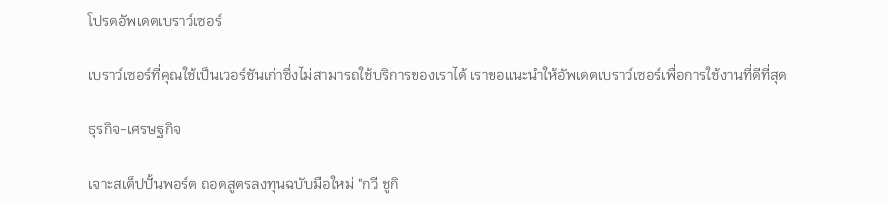โปรดอัพเดตเบราว์เซอร์

เบราว์เซอร์ที่คุณใช้เป็นเวอร์ชันเก่าซึ่งไม่สามารถใช้บริการของเราได้ เราขอแนะนำให้อัพเดตเบราว์เซอร์เพื่อการใช้งานที่ดีที่สุด

ธุรกิจ-เศรษฐกิจ

เจาะสเต็ปปั้นพอร์ต ถอดสูตรลงทุนฉบับมือใหม่ "กวี ชูกิ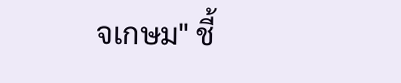จเกษม" ชี้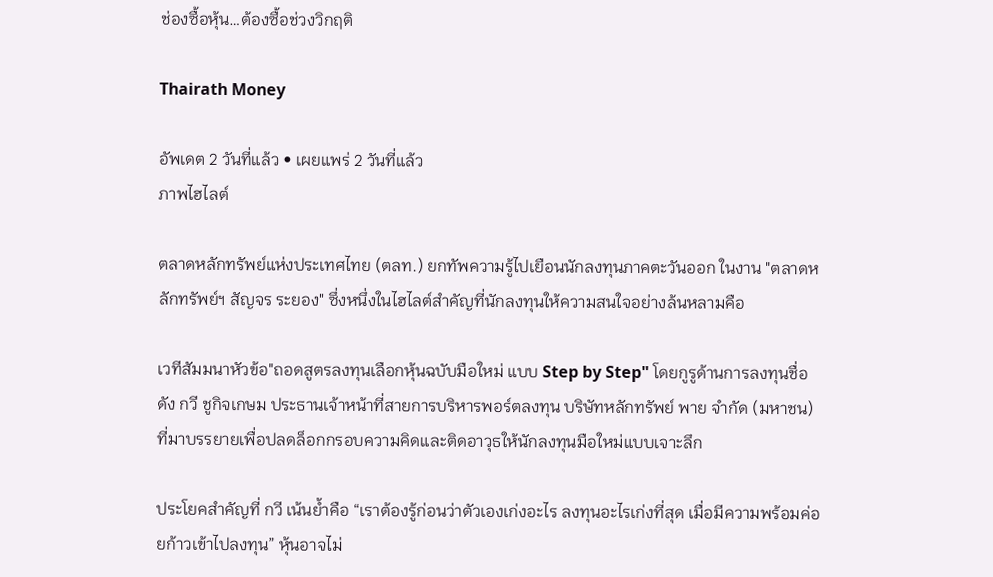ช่องซื้อหุ้น…ต้องซื้อช่วงวิกฤติ

Thairath Money

อัพเดต 2 วันที่แล้ว • เผยแพร่ 2 วันที่แล้ว
ภาพไฮไลต์

ตลาดหลักทรัพย์แห่งประเทศไทย (ตลท.) ยกทัพความรู้ไปเยือนนักลงทุนภาคตะวันออก ในงาน "ตลาดหลักทรัพย์ฯ สัญจร ระยอง" ซึ่งหนึ่งในไฮไลต์สำคัญที่นักลงทุนให้ความสนใจอย่างล้นหลามคือ

เวทีสัมมนาหัวข้อ"ถอดสูตรลงทุนเลือกหุ้นฉบับมือใหม่ แบบ Step by Step" โดยกูรูด้านการลงทุนชื่อดัง กวี ชูกิจเกษม ประธานเจ้าหน้าที่สายการบริหารพอร์ตลงทุน บริษัทหลักทรัพย์ พาย จำกัด (มหาชน) ที่มาบรรยายเพื่อปลดล็อกกรอบความคิดและติดอาวุธให้นักลงทุนมือใหม่แบบเจาะลึก

ประโยคสำคัญที่ กวี เน้นย้ำคือ “เราต้องรู้ก่อนว่าตัวเองเก่งอะไร ลงทุนอะไรเก่งที่สุด เมื่อมีความพร้อมค่อยก้าวเข้าไปลงทุน” หุ้นอาจไม่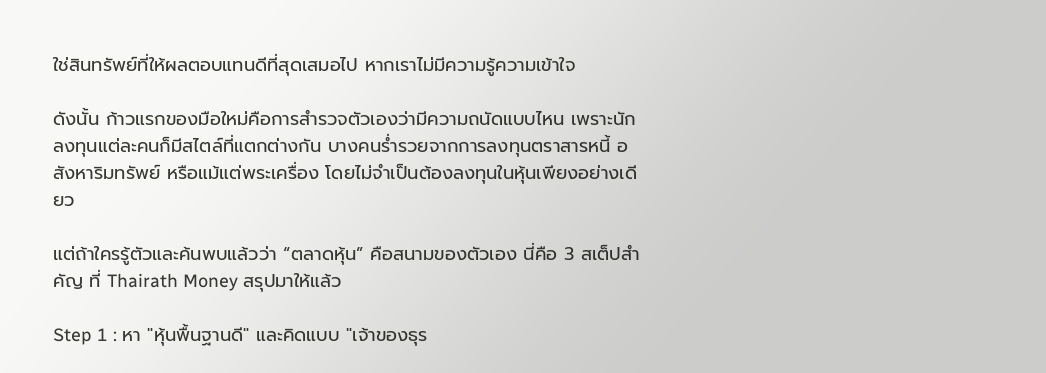ใช่สินทรัพย์ที่ให้ผลตอบแทนดีที่สุดเสมอไป หากเราไม่มีความรู้ความเข้าใจ

ดังนั้น ก้าวแรกของมือใหม่คือการสำรวจตัวเองว่ามีความถนัดแบบไหน เพราะนักลงทุนแต่ละคนก็มีสไตล์ที่แตกต่างกัน บางคนร่ำรวยจากการลงทุนตราสารหนี้ อสังหาริมทรัพย์ หรือแม้แต่พระเครื่อง โดยไม่จำเป็นต้องลงทุนในหุ้นเพียงอย่างเดียว

แต่ถ้าใครรู้ตัวและค้นพบแล้วว่า “ตลาดหุ้น” คือสนามของตัวเอง นี่คือ 3 สเต็ปสำคัญ ที่ Thairath Money สรุปมาให้แล้ว

Step 1 : หา "หุ้นพื้นฐานดี" และคิดแบบ "เจ้าของธุร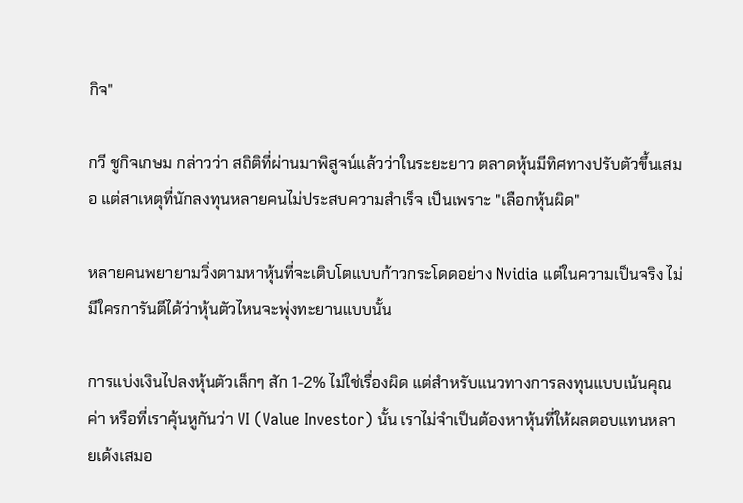กิจ"

กวี ชูกิจเกษม กล่าวว่า สถิติที่ผ่านมาพิสูจน์แล้วว่าในระยะยาว ตลาดหุ้นมีทิศทางปรับตัวขึ้นเสมอ แต่สาเหตุที่นักลงทุนหลายคนไม่ประสบความสำเร็จ เป็นเพราะ "เลือกหุ้นผิด"

หลายคนพยายามวิ่งตามหาหุ้นที่จะเติบโตแบบก้าวกระโดดอย่าง Nvidia แต่ในความเป็นจริง ไม่มีใครการันตีได้ว่าหุ้นตัวไหนจะพุ่งทะยานแบบนั้น

การแบ่งเงินไปลงหุ้นตัวเล็กๆ สัก 1-2% ไม่ใช่เรื่องผิด แต่สำหรับแนวทางการลงทุนแบบเน้นคุณค่า หรือที่เราคุ้นหูกันว่า VI (Value Investor) นั้น เราไม่จำเป็นต้องหาหุ้นที่ให้ผลตอบแทนหลายเด้งเสมอ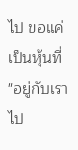ไป ขอแค่เป็นหุ้นที่ "อยู่กับเราไป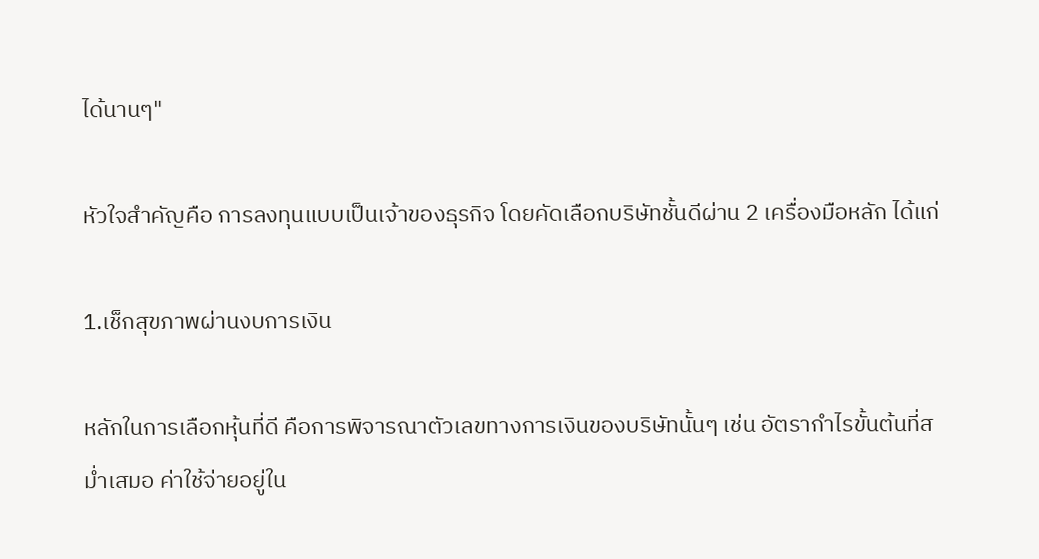ได้นานๆ"

หัวใจสำคัญคือ การลงทุนแบบเป็นเจ้าของธุรกิจ โดยคัดเลือกบริษัทชั้นดีผ่าน 2 เครื่องมือหลัก ได้แก่

1.เช็กสุขภาพผ่านงบการเงิน

หลักในการเลือกหุ้นที่ดี คือการพิจารณาตัวเลขทางการเงินของบริษัทนั้นๆ เช่น อัตรากำไรขั้นต้นที่สม่ำเสมอ ค่าใช้จ่ายอยู่ใน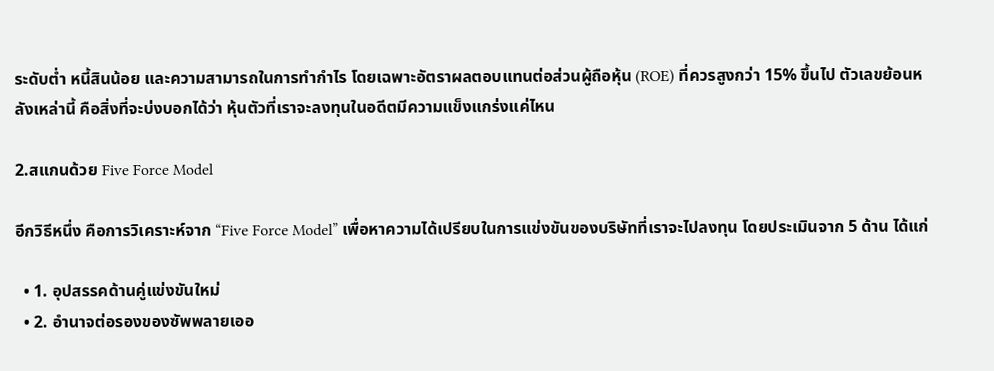ระดับต่ำ หนี้สินน้อย และความสามารถในการทำกำไร โดยเฉพาะอัตราผลตอบแทนต่อส่วนผู้ถือหุ้น (ROE) ที่ควรสูงกว่า 15% ขึ้นไป ตัวเลขย้อนหลังเหล่านี้ คือสิ่งที่จะบ่งบอกได้ว่า หุ้นตัวที่เราจะลงทุนในอดีตมีความแข็งแกร่งแค่ไหน

2.สแกนด้วย Five Force Model

อีกวิธีหนึ่ง คือการวิเคราะห์จาก “Five Force Model” เพื่อหาความได้เปรียบในการแข่งขันของบริษัทที่เราจะไปลงทุน โดยประเมินจาก 5 ด้าน ได้แก่

  • 1. อุปสรรคด้านคู่แข่งขันใหม่
  • 2. อำนาจต่อรองของซัพพลายเออ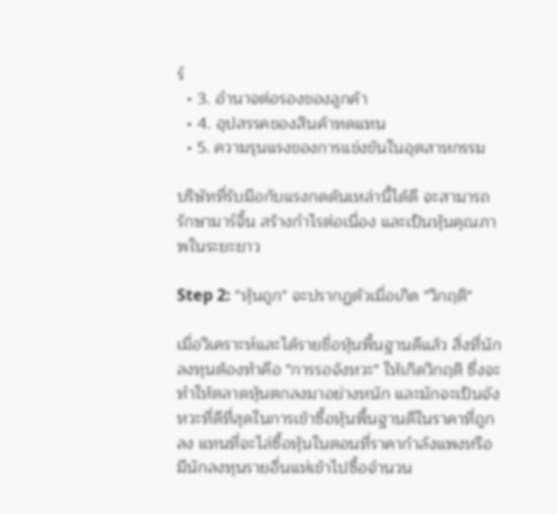ร์
  • 3. อำนาจต่อรองของลูกค้า
  • 4. อุปสรรคของสินค้าทดแทน
  • 5. ความรุนแรงของการแข่งขันในอุตสาหกรรม

บริษัทที่รับมือกับแรงกดดันเหล่านี้ได้ดี จะสามารถรักษามาร์จิ้น สร้างกำไรต่อเนื่อง และเป็นหุ้นคุณภาพในระยะยาว

Step 2: "หุ้นถูก" จะปรากฏตัวเมื่อเกิด "วิกฤติ"

เมื่อวิเคราะห์และได้รายชื่อหุ้นพื้นฐานดีแล้ว สิ่งที่นักลงทุนต้องทำคือ "การรอจังหวะ" ให้เกิดวิกฤติ ซึ่งจะทำให้ตลาดหุ้นตกลงมาอย่างหนัก และมักจะเป็นจังหวะที่ดีที่สุดในการเข้าซื้อหุ้นพื้นฐานดีในราคาที่ถูกลง แทนที่จะไล่ซื้อหุ้นในตอนที่ราคากำลังแพงหรือมีนักลงทุนรายอื่นแห่เข้าไปซื้อจำนวน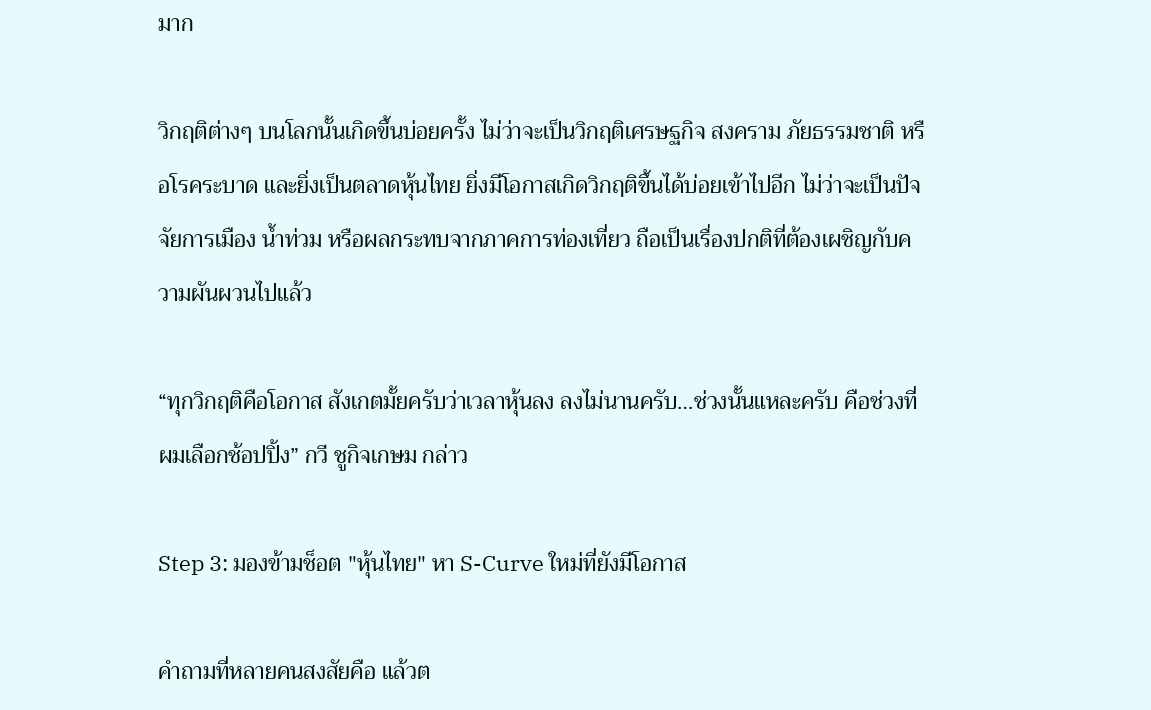มาก

วิกฤติต่างๆ บนโลกนั้นเกิดขึ้นบ่อยครั้ง ไม่ว่าจะเป็นวิกฤติเศรษฐกิจ สงคราม ภัยธรรมชาติ หรือโรคระบาด และยิ่งเป็นตลาดหุ้นไทย ยิ่งมีโอกาสเกิดวิกฤติขึ้นได้บ่อยเข้าไปอีก ไม่ว่าจะเป็นปัจจัยการเมือง น้ำท่วม หรือผลกระทบจากภาคการท่องเที่ยว ถือเป็นเรื่องปกติที่ต้องเผชิญกับความผันผวนไปแล้ว

“ทุกวิกฤติคือโอกาส สังเกตมั้ยครับว่าเวลาหุ้นลง ลงไม่นานครับ…ช่วงนั้นแหละครับ คือช่วงที่ผมเลือกช้อปปิ้ง” กวี ชูกิจเกษม กล่าว

Step 3: มองข้ามช็อต "หุ้นไทย" หา S-Curve ใหม่ที่ยังมีโอกาส

คำถามที่หลายคนสงสัยคือ แล้วต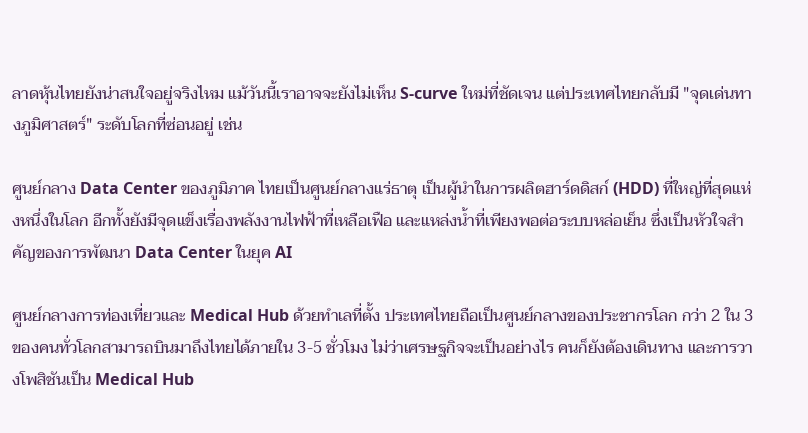ลาดหุ้นไทยยังน่าสนใจอยู่จริงไหม แม้วันนี้เราอาจจะยังไม่เห็น S-curve ใหม่ที่ชัดเจน แต่ประเทศไทยกลับมี "จุดเด่นทางภูมิศาสตร์" ระดับโลกที่ซ่อนอยู่ เช่น

ศูนย์กลาง Data Center ของภูมิภาค ไทยเป็นศูนย์กลางแร่ธาตุ เป็นผู้นำในการผลิตฮาร์ดดิสก์ (HDD) ที่ใหญ่ที่สุดแห่งหนึ่งในโลก อีกทั้งยังมีจุดแข็งเรื่องพลังงานไฟฟ้าที่เหลือเฟือ และแหล่งน้ำที่เพียงพอต่อระบบหล่อเย็น ซึ่งเป็นหัวใจสำคัญของการพัฒนา Data Center ในยุค AI

ศูนย์กลางการท่องเที่ยวและ Medical Hub ด้วยทำเลที่ตั้ง ประเทศไทยถือเป็นศูนย์กลางของประชากรโลก กว่า 2 ใน 3 ของคนทั่วโลกสามารถบินมาถึงไทยได้ภายใน 3-5 ชั่วโมง ไม่ว่าเศรษฐกิจจะเป็นอย่างไร คนก็ยังต้องเดินทาง และการวางโพสิชันเป็น Medical Hub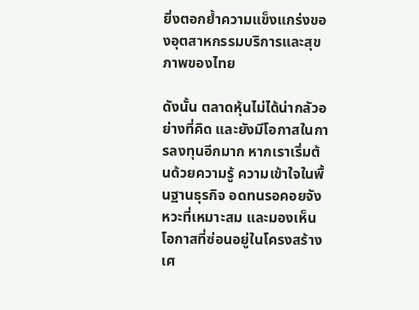ยิ่งตอกย้ำความแข็งแกร่งของอุตสาหกรรมบริการและสุขภาพของไทย

ดังนั้น ตลาดหุ้นไม่ได้น่ากลัวอย่างที่คิด และยังมีโอกาสในการลงทุนอีกมาก หากเราเริ่มต้นด้วยความรู้ ความเข้าใจในพื้นฐานธุรกิจ อดทนรอคอยจังหวะที่เหมาะสม และมองเห็นโอกาสที่ซ่อนอยู่ในโครงสร้างเศ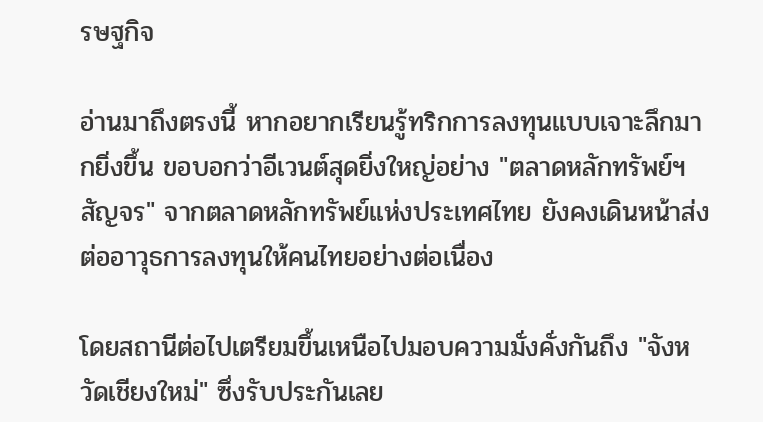รษฐกิจ

อ่านมาถึงตรงนี้ หากอยากเรียนรู้ทริกการลงทุนแบบเจาะลึกมากยิ่งขึ้น ขอบอกว่าอีเวนต์สุดยิ่งใหญ่อย่าง "ตลาดหลักทรัพย์ฯ สัญจร" จากตลาดหลักทรัพย์แห่งประเทศไทย ยังคงเดินหน้าส่งต่ออาวุธการลงทุนให้คนไทยอย่างต่อเนื่อง

โดยสถานีต่อไปเตรียมขึ้นเหนือไปมอบความมั่งคั่งกันถึง "จังหวัดเชียงใหม่" ซึ่งรับประกันเลย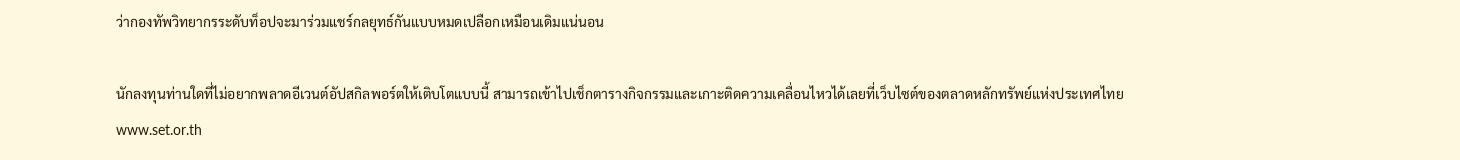ว่ากองทัพวิทยากรระดับท็อปจะมาร่วมแชร์กลยุทธ์กันแบบหมดเปลือกเหมือนเดิมแน่นอน

นักลงทุนท่านใดที่ไม่อยากพลาดอีเวนต์อัปสกิลพอร์ตให้เติบโตแบบนี้ สามารถเข้าไปเช็กตารางกิจกรรมและเกาะติดความเคลื่อนไหวได้เลยที่เว็บไซต์ของตลาดหลักทรัพย์แห่งประเทศไทย www.set.or.th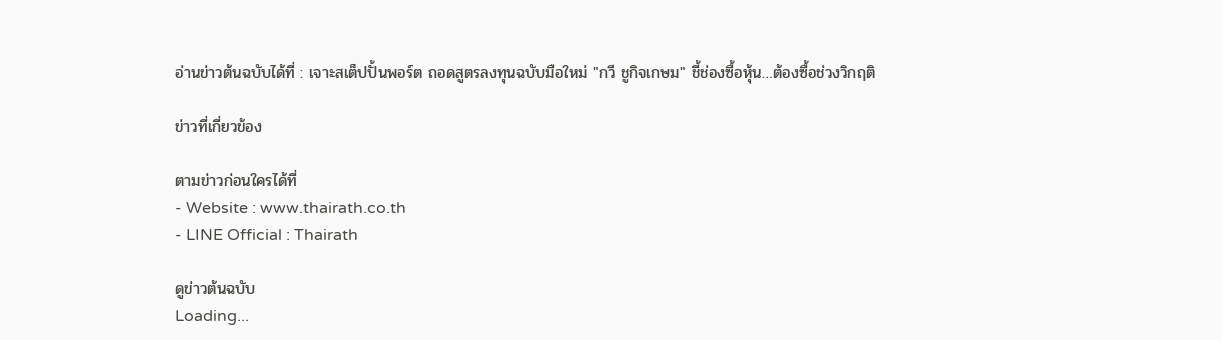อ่านข่าวต้นฉบับได้ที่ : เจาะสเต็ปปั้นพอร์ต ถอดสูตรลงทุนฉบับมือใหม่ "กวี ชูกิจเกษม" ชี้ช่องซื้อหุ้น…ต้องซื้อช่วงวิกฤติ

ข่าวที่เกี่ยวข้อง

ตามข่าวก่อนใครได้ที่
- Website : www.thairath.co.th
- LINE Official : Thairath

ดูข่าวต้นฉบับ
Loading...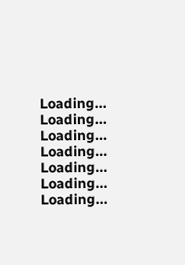Loading...
Loading...
Loading...
Loading...
Loading...
Loading...
Loading...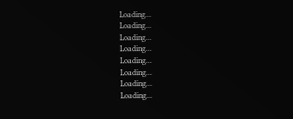Loading...
Loading...
Loading...
Loading...
Loading...
Loading...
Loading...
Loading...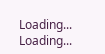Loading...
Loading...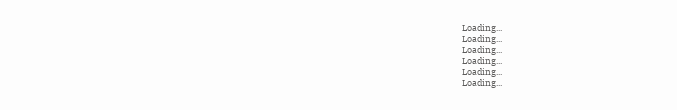Loading...
Loading...
Loading...
Loading...
Loading...
Loading...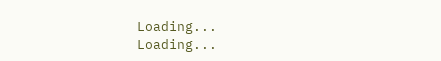Loading...
Loading...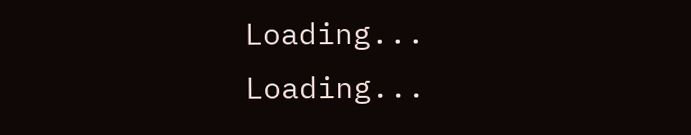Loading...
Loading...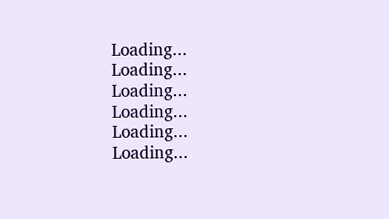Loading...
Loading...
Loading...
Loading...
Loading...
Loading...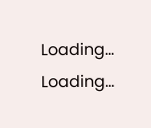Loading...
Loading...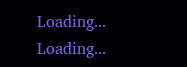Loading...
Loading...